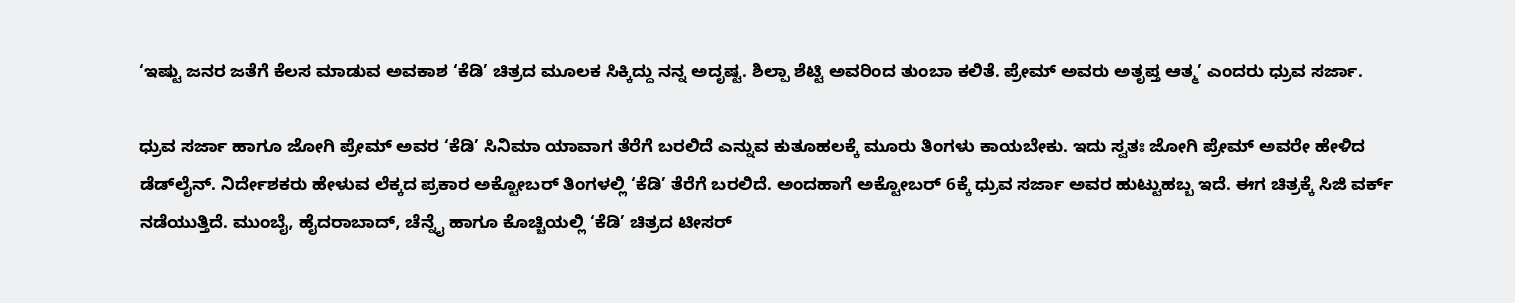‘ಇಷ್ಟು ಜನರ ಜತೆಗೆ ಕೆಲಸ ಮಾಡುವ ಅವಕಾಶ ‘ಕೆಡಿ’ ಚಿತ್ರದ ಮೂಲಕ ಸಿಕ್ಕಿದ್ದು ನನ್ನ ಅದೃಷ್ಟ. ಶಿಲ್ಪಾ ಶೆಟ್ಟಿ ಅವರಿಂದ ತುಂಬಾ ಕಲಿತೆ. ಪ್ರೇಮ್‌ ಅವರು ಅತೃಪ್ತ ಆತ್ಮ’ ಎಂದರು ಧ್ರುವ ಸರ್ಜಾ.

ಧ್ರುವ ಸರ್ಜಾ ಹಾಗೂ ಜೋಗಿ ಪ್ರೇಮ್‌ ಅವರ ‘ಕೆಡಿ’ ಸಿನಿಮಾ ಯಾವಾಗ ತೆರೆಗೆ ಬರಲಿದೆ ಎನ್ನುವ ಕುತೂಹಲಕ್ಕೆ ಮೂರು ತಿಂಗಳು ಕಾಯಬೇಕು. ಇದು ಸ್ವತಃ ಜೋಗಿ ಪ್ರೇಮ್‌ ಅವರೇ ಹೇಳಿದ ಡೆಡ್‌ಲೈನ್‌. ನಿರ್ದೇಶಕರು ಹೇಳುವ ಲೆಕ್ಕದ ಪ್ರಕಾರ ಅಕ್ಟೋಬರ್ ತಿಂಗಳಲ್ಲಿ ‘ಕೆಡಿ’ ತೆರೆಗೆ ಬರಲಿದೆ. ಅಂದಹಾಗೆ ಅಕ್ಟೋಬರ್‌ 6ಕ್ಕೆ ಧ್ರುವ ಸರ್ಜಾ ಅವರ ಹುಟ್ಟುಹಬ್ಬ ಇದೆ. ಈಗ ಚಿತ್ರಕ್ಕೆ ಸಿಜಿ ವರ್ಕ್‌ ನಡೆಯುತ್ತಿದೆ. ಮುಂಬೈ, ಹೈದರಾಬಾದ್‌, ಚೆನ್ನೈ ಹಾಗೂ ಕೊಚ್ಚಿಯಲ್ಲಿ ‘ಕೆಡಿ’ ಚಿತ್ರದ ಟೀಸರ್‌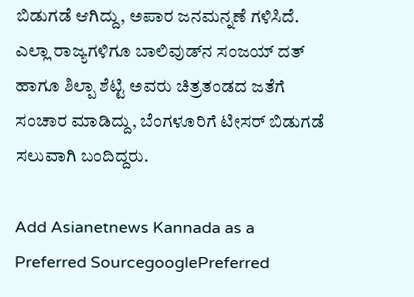ಬಿಡುಗಡೆ ಆಗಿದ್ದು, ಅಪಾರ ಜನಮನ್ನಣೆ ಗಳಿಸಿದೆ. ಎಲ್ಲಾ ರಾಜ್ಯಗಳಿಗೂ ಬಾಲಿವುಡ್‌ನ ಸಂಜಯ್‌ ದತ್‌ ಹಾಗೂ ಶಿಲ್ಪಾ ಶೆಟ್ಟಿ ಅವರು ಚಿತ್ರತಂಡದ ಜತೆಗೆ ಸಂಚಾರ ಮಾಡಿದ್ದು, ಬೆಂಗಳೂರಿಗೆ ಟೀಸರ್‌ ಬಿಡುಗಡೆ ಸಲುವಾಗಿ ಬಂದಿದ್ದರು.

Add Asianetnews Kannada as a Preferred SourcegooglePreferred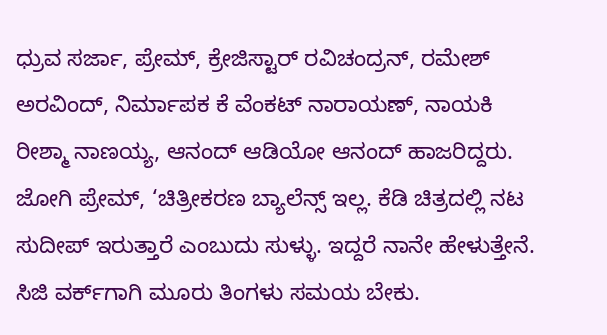ಧ್ರುವ ಸರ್ಜಾ, ಪ್ರೇಮ್‌, ಕ್ರೇಜಿಸ್ಟಾರ್‌ ರವಿಚಂದ್ರನ್‌, ರಮೇಶ್‌ ಅರವಿಂದ್‌, ನಿರ್ಮಾಪಕ ಕೆ ವೆಂಕಟ್‌ ನಾರಾಯಣ್‌, ನಾಯಕಿ ರೀಶ್ಮಾ ನಾಣಯ್ಯ, ಆನಂದ್‌ ಆಡಿಯೋ ಆನಂದ್‌ ಹಾಜರಿದ್ದರು. ಜೋಗಿ ಪ್ರೇಮ್‌, ‘ಚಿತ್ರೀಕರಣ ಬ್ಯಾಲೆನ್ಸ್‌ ಇಲ್ಲ. ಕೆಡಿ ಚಿತ್ರದಲ್ಲಿ ನಟ ಸುದೀಪ್‌ ಇರುತ್ತಾರೆ ಎಂಬುದು ಸುಳ್ಳು. ಇದ್ದರೆ ನಾನೇ ಹೇಳುತ್ತೇನೆ. ಸಿಜಿ ವರ್ಕ್‌ಗಾಗಿ ಮೂರು ತಿಂಗಳು ಸಮಯ ಬೇಕು.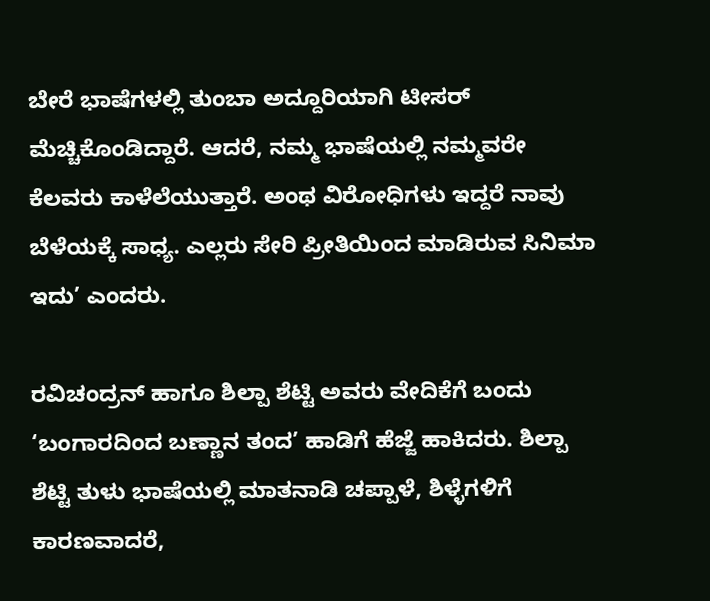ಬೇರೆ ಭಾಷೆಗಳಲ್ಲಿ ತುಂಬಾ ಅದ್ದೂರಿಯಾಗಿ ಟೀಸರ್‌ ಮೆಚ್ಚಿಕೊಂಡಿದ್ದಾರೆ. ಆದರೆ, ನಮ್ಮ ಭಾಷೆಯಲ್ಲಿ ನಮ್ಮವರೇ ಕೆಲವರು ಕಾಳೆಲೆಯುತ್ತಾರೆ. ಅಂಥ ವಿರೋಧಿಗಳು ಇದ್ದರೆ ನಾವು ಬೆಳೆಯಕ್ಕೆ ಸಾಧ್ಯ. ಎಲ್ಲರು ಸೇರಿ ಪ್ರೀತಿಯಿಂದ ಮಾಡಿರುವ ಸಿನಿಮಾ ಇದು’ ಎಂದರು.

ರವಿಚಂದ್ರನ್‌ ಹಾಗೂ ಶಿಲ್ಪಾ ಶೆಟ್ಟಿ ಅವರು ವೇದಿಕೆಗೆ ಬಂದು ‘ಬಂಗಾರದಿಂದ ಬಣ್ಣಾನ ತಂದ’ ಹಾಡಿಗೆ ಹೆಜ್ಜೆ ಹಾಕಿದರು. ಶಿಲ್ಪಾ ಶೆಟ್ಟಿ ತುಳು ಭಾಷೆಯಲ್ಲಿ ಮಾತನಾಡಿ ಚಪ್ಪಾಳೆ, ಶಿಳ್ಳೆಗಳಿಗೆ ಕಾರಣವಾದರೆ,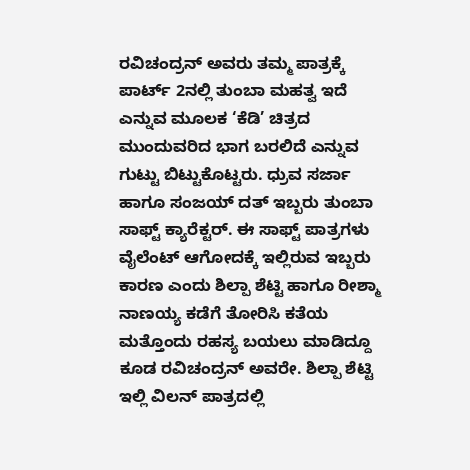ರವಿಚಂದ್ರನ್‌ ಅವರು ತಮ್ಮ ಪಾತ್ರಕ್ಕೆ ಪಾರ್ಟ್‌ 2ನಲ್ಲಿ ತುಂಬಾ ಮಹತ್ವ ಇದೆ ಎನ್ನುವ ಮೂಲಕ ‘ಕೆಡಿ’ ಚಿತ್ರದ ಮುಂದುವರಿದ ಭಾಗ ಬರಲಿದೆ ಎನ್ನುವ ಗುಟ್ಟು ಬಿಟ್ಟುಕೊಟ್ಟರು. ಧ್ರುವ ಸರ್ಜಾ ಹಾಗೂ ಸಂಜಯ್‌ ದತ್‌ ಇಬ್ಬರು ತುಂಬಾ ಸಾಫ್ಟ್‌ ಕ್ಯಾರೆಕ್ಟರ್‌. ಈ ಸಾಫ್ಟ್‌ ಪಾತ್ರಗಳು ವೈಲೆಂಟ್‌ ಆಗೋದಕ್ಕೆ ಇಲ್ಲಿರುವ ಇಬ್ಬರು ಕಾರಣ ಎಂದು ಶಿಲ್ಪಾ ಶೆಟ್ಟಿ ಹಾಗೂ ರೀಶ್ಮಾ ನಾಣಯ್ಯ ಕಡೆಗೆ ತೋರಿಸಿ ಕತೆಯ ಮತ್ತೊಂದು ರಹಸ್ಯ ಬಯಲು ಮಾಡಿದ್ದೂ ಕೂಡ ರವಿಚಂದ್ರನ್‌ ಅವರೇ. ಶಿಲ್ಪಾ ಶೆಟ್ಟಿ ಇಲ್ಲಿ ವಿಲನ್‌ ಪಾತ್ರದಲ್ಲಿ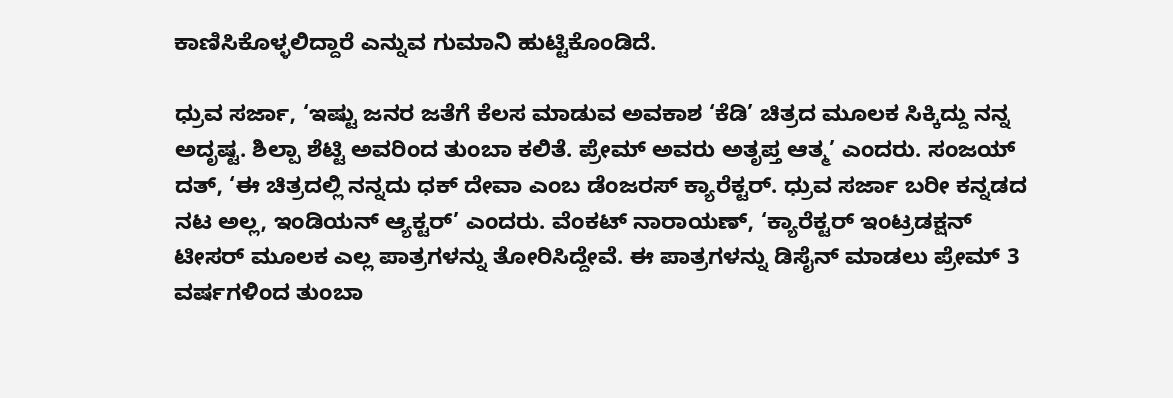ಕಾಣಿಸಿಕೊಳ್ಳಲಿದ್ದಾರೆ ಎನ್ನುವ ಗುಮಾನಿ ಹುಟ್ಟಿಕೊಂಡಿದೆ.

ಧ್ರುವ ಸರ್ಜಾ, ‘ಇಷ್ಟು ಜನರ ಜತೆಗೆ ಕೆಲಸ ಮಾಡುವ ಅವಕಾಶ ‘ಕೆಡಿ’ ಚಿತ್ರದ ಮೂಲಕ ಸಿಕ್ಕಿದ್ದು ನನ್ನ ಅದೃಷ್ಟ. ಶಿಲ್ಪಾ ಶೆಟ್ಟಿ ಅವರಿಂದ ತುಂಬಾ ಕಲಿತೆ. ಪ್ರೇಮ್‌ ಅವರು ಅತೃಪ್ತ ಆತ್ಮ’ ಎಂದರು. ಸಂಜಯ್‌ ದತ್‌, ‘ಈ ಚಿತ್ರದಲ್ಲಿ ನನ್ನದು ಧಕ್ ದೇವಾ ಎಂಬ ಡೆಂಜರಸ್‌ ಕ್ಯಾರೆಕ್ಟರ್‌. ಧ್ರುವ ಸರ್ಜಾ ಬರೀ ಕನ್ನಡದ ನಟ ಅಲ್ಲ, ಇಂಡಿಯನ್ ಆ್ಯಕ್ಟರ್’ ಎಂದರು. ವೆಂಕಟ್‌ ನಾರಾಯಣ್‌, ‘ಕ್ಯಾರೆಕ್ಟರ್ ಇಂಟ್ರಡಕ್ಷನ್ ಟೀಸರ್‌ ಮೂಲಕ ಎಲ್ಲ ಪಾತ್ರಗಳನ್ನು ತೋರಿಸಿದ್ದೇವೆ. ಈ ಪಾತ್ರಗಳನ್ನು ಡಿಸೈನ್ ಮಾಡಲು ಪ್ರೇಮ್ 3 ವರ್ಷಗಳಿಂದ ತುಂಬಾ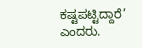ಕಷ್ಟಪಟ್ಟಿದ್ದಾರೆ’ ಎಂದರು.